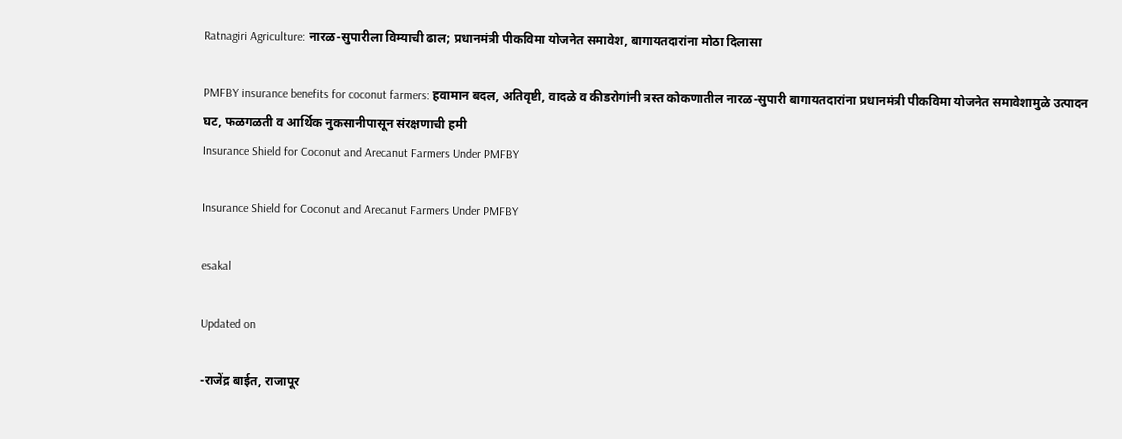Ratnagiri Agriculture: नारळ-सुपारीला विम्याची ढाल; प्रधानमंत्री पीकविमा योजनेत समावेश, बागायतदारांना मोठा दिलासा

PMFBY insurance benefits for coconut farmers: हवामान बदल, अतिवृष्टी, वादळे व कीडरोगांनी त्रस्त कोकणातील नारळ-सुपारी बागायतदारांना प्रधानमंत्री पीकविमा योजनेत समावेशामुळे उत्पादन घट, फळगळती व आर्थिक नुकसानीपासून संरक्षणाची हमी
Insurance Shield for Coconut and Arecanut Farmers Under PMFBY

Insurance Shield for Coconut and Arecanut Farmers Under PMFBY

esakal

Updated on

-राजेंद्र बाईत, राजापूर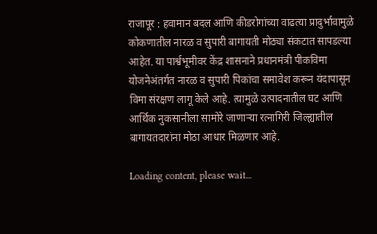राजापूर : हवामान बदल आणि कीडरोगांच्या वाढत्या प्रादुर्भावामुळे कोकणातील नारळ व सुपारी बागायती मोठ्या संकटात सापडल्या आहेत. या पार्श्वभूमीवर केंद्र शासनाने प्रधानमंत्री पीकविमा योजनेअंतर्गत नारळ व सुपारी पिकांचा समावेश करून यंदापासून विमा संरक्षण लागू केले आहे. त्यामुळे उत्पादनातील घट आणि आर्थिक नुकसानीला सामोरे जाणार्‍या रत्नागिरी जिल्ह्यातील बागायतदारांना मोठा आधार मिळणार आहे.

Loading content, please wait...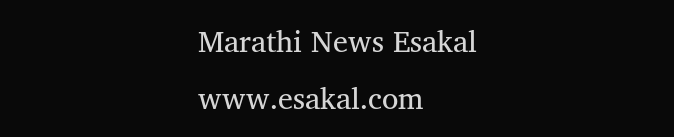Marathi News Esakal
www.esakal.com